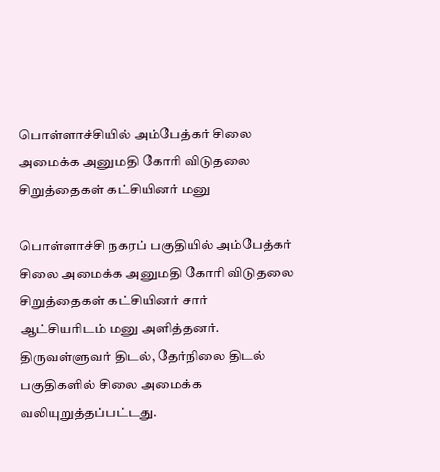பொள்ளாச்சியில் அம்பேத்கர் சிலை அமைக்க அனுமதி கோரி விடுதலை சிறுத்தைகள் கட்சியினர் மனு

பொள்ளாச்சி நகரப் பகுதியில் அம்பேத்கர் சிலை அமைக்க அனுமதி கோரி விடுதலை சிறுத்தைகள் கட்சியினர் சார் ஆட்சியரிடம் மனு அளித்தனர். திருவள்ளுவர் திடல், தேர்நிலை திடல் பகுதிகளில் சிலை அமைக்க வலியுறுத்தப்பட்டது.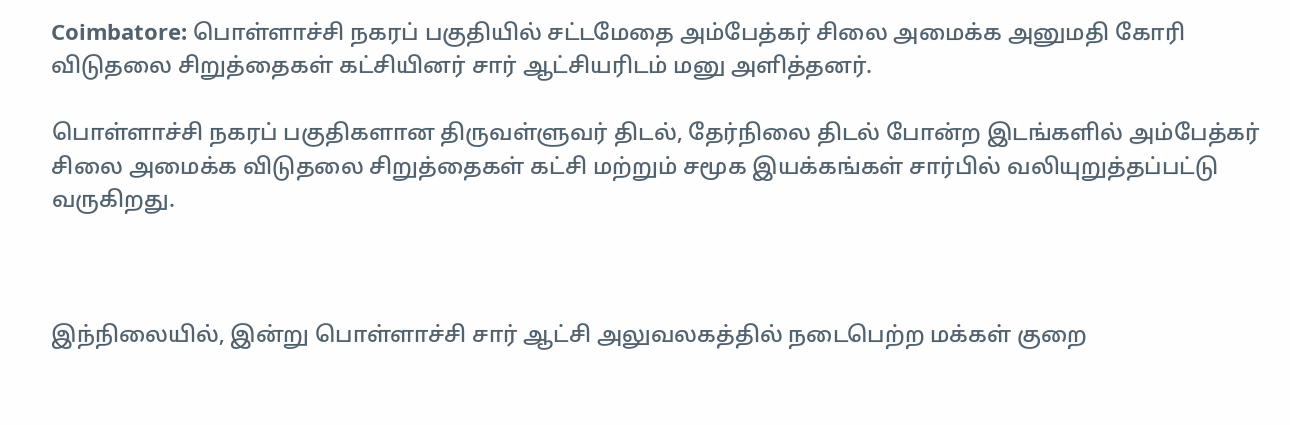Coimbatore: பொள்ளாச்சி நகரப் பகுதியில் சட்டமேதை அம்பேத்கர் சிலை அமைக்க அனுமதி கோரி விடுதலை சிறுத்தைகள் கட்சியினர் சார் ஆட்சியரிடம் மனு அளித்தனர்.

பொள்ளாச்சி நகரப் பகுதிகளான திருவள்ளுவர் திடல், தேர்நிலை திடல் போன்ற இடங்களில் அம்பேத்கர் சிலை அமைக்க விடுதலை சிறுத்தைகள் கட்சி மற்றும் சமூக இயக்கங்கள் சார்பில் வலியுறுத்தப்பட்டு வருகிறது.



இந்நிலையில், இன்று பொள்ளாச்சி சார் ஆட்சி அலுவலகத்தில் நடைபெற்ற மக்கள் குறை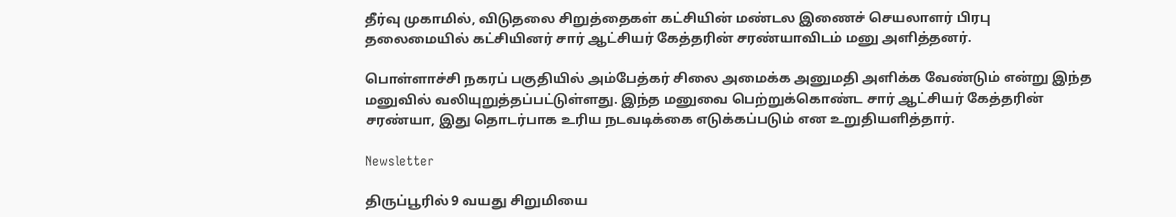தீர்வு முகாமில், விடுதலை சிறுத்தைகள் கட்சியின் மண்டல இணைச் செயலாளர் பிரபு தலைமையில் கட்சியினர் சார் ஆட்சியர் கேத்தரின் சரண்யாவிடம் மனு அளித்தனர்.

பொள்ளாச்சி நகரப் பகுதியில் அம்பேத்கர் சிலை அமைக்க அனுமதி அளிக்க வேண்டும் என்று இந்த மனுவில் வலியுறுத்தப்பட்டுள்ளது. இந்த மனுவை பெற்றுக்கொண்ட சார் ஆட்சியர் கேத்தரின் சரண்யா, இது தொடர்பாக உரிய நடவடிக்கை எடுக்கப்படும் என உறுதியளித்தார்.

Newsletter

திருப்பூரில் 9 வயது சிறுமியை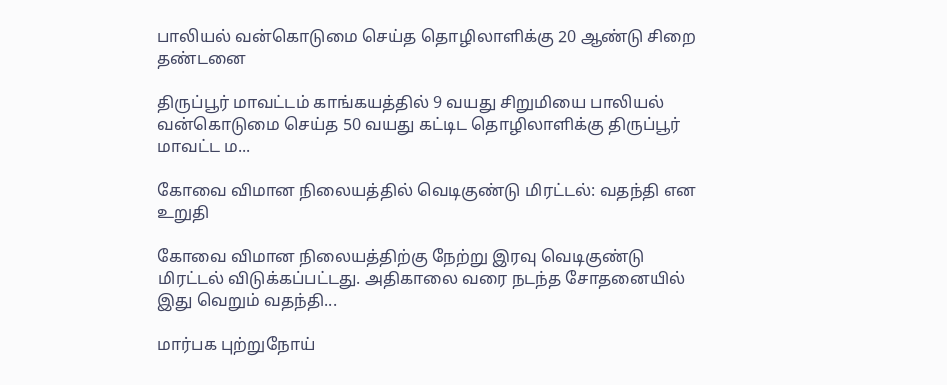பாலியல் வன்கொடுமை செய்த தொழிலாளிக்கு 20 ஆண்டு சிறை தண்டனை

திருப்பூர் மாவட்டம் காங்கயத்தில் 9 வயது சிறுமியை பாலியல் வன்கொடுமை செய்த 50 வயது கட்டிட தொழிலாளிக்கு திருப்பூர் மாவட்ட ம...

கோவை விமான நிலையத்தில் வெடிகுண்டு மிரட்டல்: வதந்தி என உறுதி

கோவை விமான நிலையத்திற்கு நேற்று இரவு வெடிகுண்டு மிரட்டல் விடுக்கப்பட்டது. அதிகாலை வரை நடந்த சோதனையில் இது வெறும் வதந்தி...

மார்பக புற்றுநோய்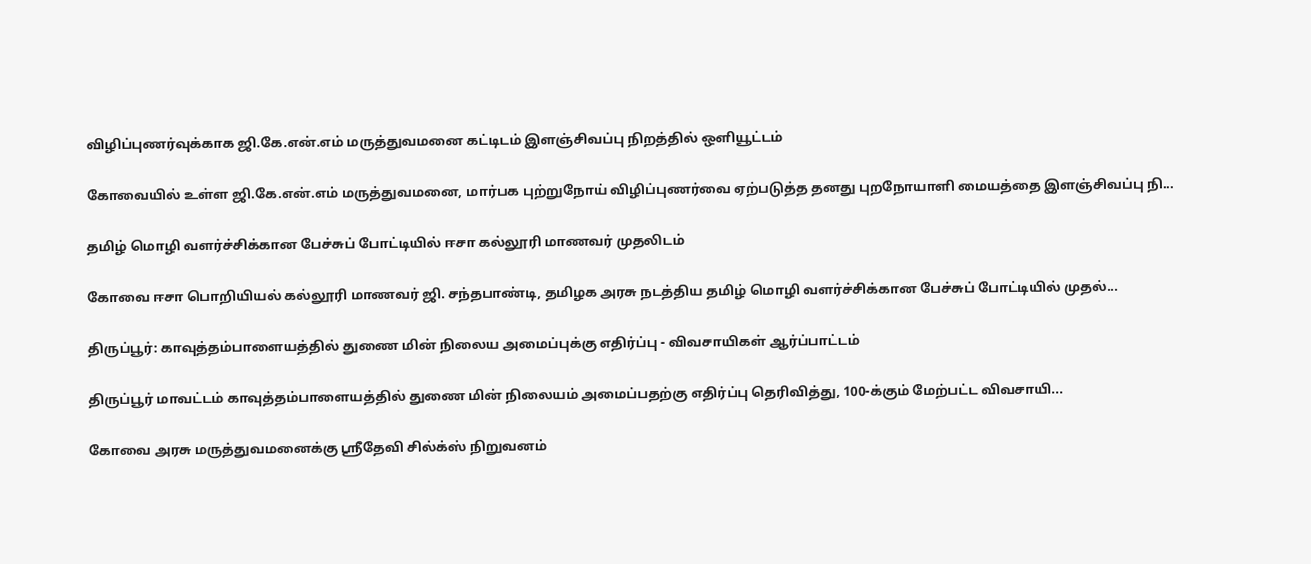விழிப்புணர்வுக்காக ஜி.கே.என்.எம் மருத்துவமனை கட்டிடம் இளஞ்சிவப்பு நிறத்தில் ஒளியூட்டம்

கோவையில் உள்ள ஜி.கே.என்.எம் மருத்துவமனை, மார்பக புற்றுநோய் விழிப்புணர்வை ஏற்படுத்த தனது புறநோயாளி மையத்தை இளஞ்சிவப்பு நி...

தமிழ் மொழி வளர்ச்சிக்கான பேச்சுப் போட்டியில் ஈசா கல்லூரி மாணவர் முதலிடம்

கோவை ஈசா பொறியியல் கல்லூரி மாணவர் ஜி. சந்தபாண்டி, தமிழக அரசு நடத்திய தமிழ் மொழி வளர்ச்சிக்கான பேச்சுப் போட்டியில் முதல்...

திருப்பூர்: காவுத்தம்பாளையத்தில் துணை மின் நிலைய அமைப்புக்கு எதிர்ப்பு - விவசாயிகள் ஆர்ப்பாட்டம்

திருப்பூர் மாவட்டம் காவுத்தம்பாளையத்தில் துணை மின் நிலையம் அமைப்பதற்கு எதிர்ப்பு தெரிவித்து, 100-க்கும் மேற்பட்ட விவசாயி...

கோவை அரசு மருத்துவமனைக்கு ஸ்ரீதேவி சில்க்ஸ் நிறுவனம்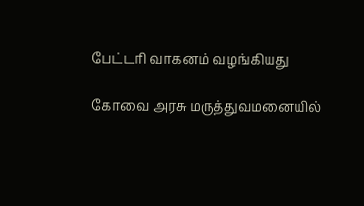பேட்டரி வாகனம் வழங்கியது

கோவை அரசு மருத்துவமனையில்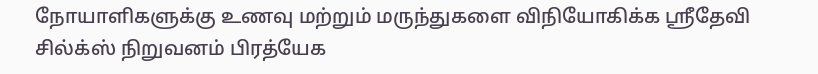நோயாளிகளுக்கு உணவு மற்றும் மருந்துகளை விநியோகிக்க ஸ்ரீதேவி சில்க்ஸ் நிறுவனம் பிரத்யேக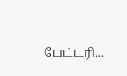பேட்டரி...